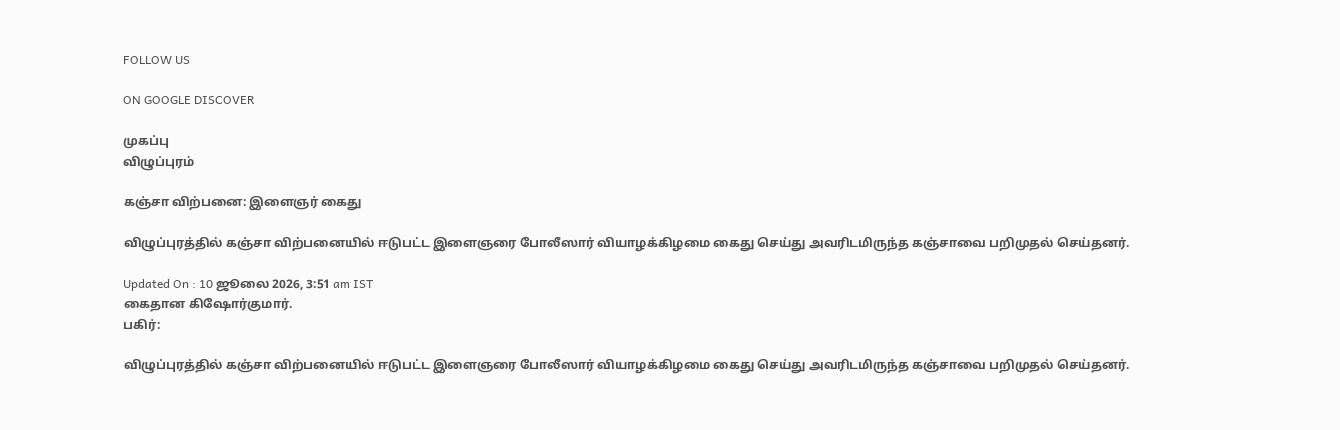FOLLOW US

ON GOOGLE DISCOVER

முகப்பு
விழுப்புரம்

கஞ்சா விற்பனை: இளைஞர் கைது

விழுப்புரத்தில் கஞ்சா விற்பனையில் ஈடுபட்ட இளைஞரை போலீஸார் வியாழக்கிழமை கைது செய்து அவரிடமிருந்த கஞ்சாவை பறிமுதல் செய்தனர்.

Updated On : 10 ஜூலை 2026, 3:51 am IST
கைதான கிஷோர்குமார்.
பகிர்:

விழுப்புரத்தில் கஞ்சா விற்பனையில் ஈடுபட்ட இளைஞரை போலீஸார் வியாழக்கிழமை கைது செய்து அவரிடமிருந்த கஞ்சாவை பறிமுதல் செய்தனர்.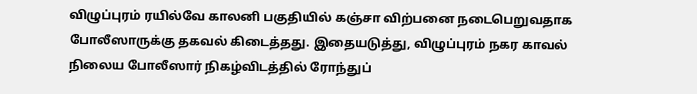விழுப்புரம் ரயில்வே காலனி பகுதியில் கஞ்சா விற்பனை நடைபெறுவதாக போலீஸாருக்கு தகவல் கிடைத்தது. இதையடுத்து, விழுப்புரம் நகர காவல் நிலைய போலீஸார் நிகழ்விடத்தில் ரோந்துப்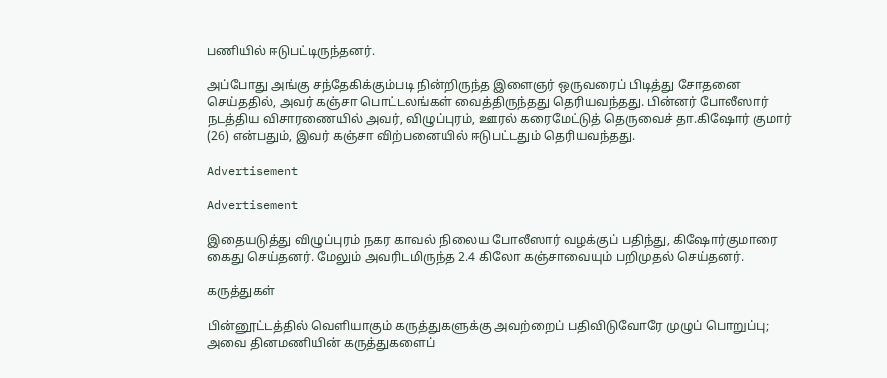பணியில் ஈடுபட்டிருந்தனர்.

அப்போது அங்கு சந்தேகிக்கும்படி நின்றிருந்த இளைஞர் ஒருவரைப் பிடித்து சோதனை செய்ததில், அவர் கஞ்சா பொட்டலங்கள் வைத்திருந்தது தெரியவந்தது. பின்னர் போலீஸார் நடத்திய விசாரணையில் அவர், விழுப்புரம், ஊரல் கரைமேட்டுத் தெருவைச் தா.கிஷோர் குமார் (26) என்பதும், இவர் கஞ்சா விற்பனையில் ஈடுபட்டதும் தெரியவந்தது.

Advertisement

Advertisement

இதையடுத்து விழுப்புரம் நகர காவல் நிலைய போலீஸார் வழக்குப் பதிந்து, கிஷோர்குமாரை கைது செய்தனர். மேலும் அவரிடமிருந்த 2.4 கிலோ கஞ்சாவையும் பறிமுதல் செய்தனர்.

கருத்துகள்

பின்னூட்டத்தில் வெளியாகும் கருத்துகளுக்கு அவற்றைப் பதிவிடுவோரே முழுப் பொறுப்பு; அவை தினமணியின் கருத்துகளைப்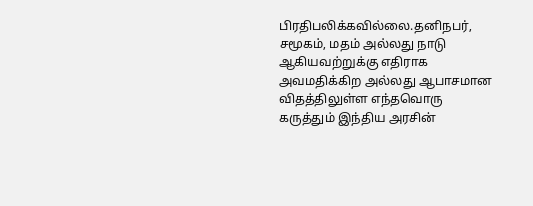பிரதிபலிக்கவில்லை.தனிநபர், சமூகம், மதம் அல்லது நாடு ஆகியவற்றுக்கு எதிராக அவமதிக்கிற அல்லது ஆபாசமான விதத்திலுள்ள எந்தவொரு கருத்தும் இந்திய அரசின்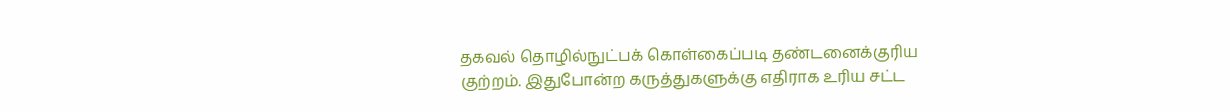தகவல் தொழில்நுட்பக் கொள்கைப்படி தண்டனைக்குரிய குற்றம். இதுபோன்ற கருத்துகளுக்கு எதிராக உரிய சட்ட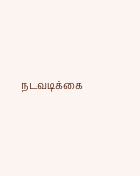நடவடிக்கை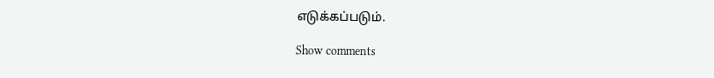எடுக்கப்படும்.

Show comments